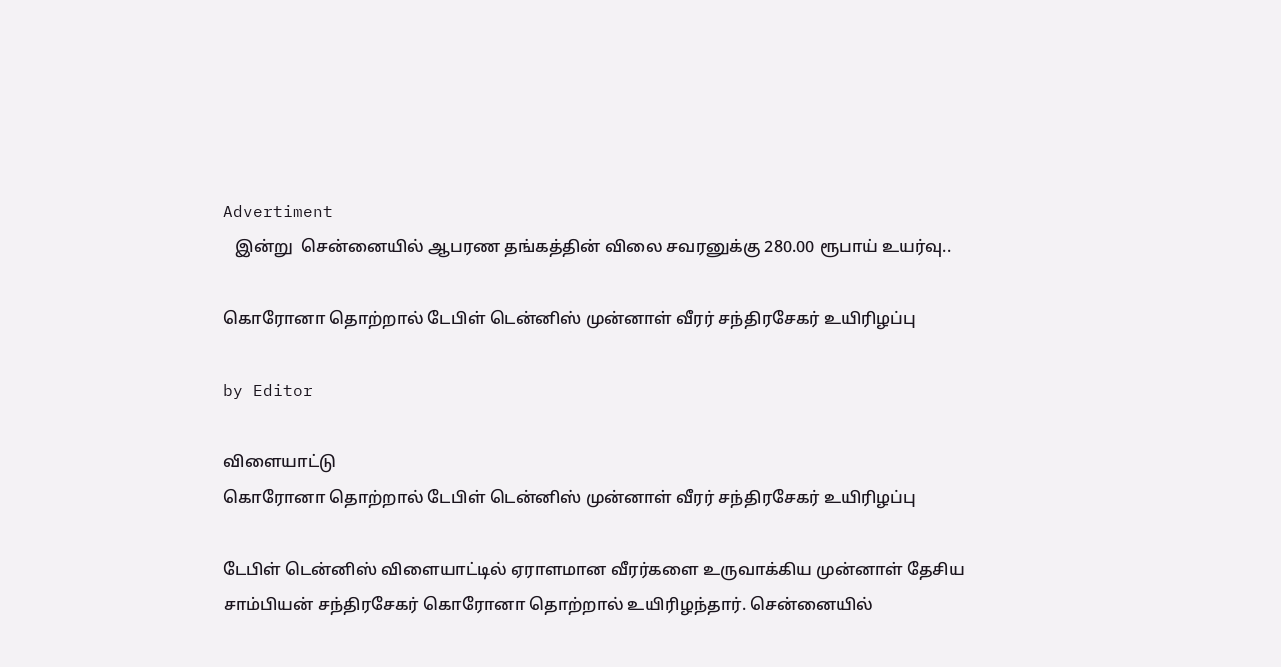Advertiment
   இன்று  சென்னையில் ஆபரண தங்கத்தின் விலை சவரனுக்கு 280.00 ரூபாய் உயர்வு..

கொரோனா தொற்றால் டேபிள் டென்னிஸ் முன்னாள் வீரர் சந்திரசேகர் உயிரிழப்பு

by Editor

விளையாட்டு
கொரோனா தொற்றால் டேபிள் டென்னிஸ் முன்னாள் வீரர் சந்திரசேகர் உயிரிழப்பு

டேபிள் டென்னிஸ் விளையாட்டில் ஏராளமான வீரர்களை உருவாக்கிய முன்னாள் தேசிய சாம்பியன் சந்திரசேகர் கொரோனா தொற்றால் உயிரிழந்தார். சென்னையில்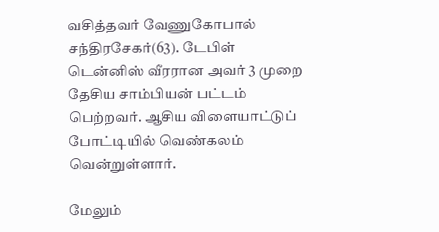வசித்தவர் வேணுகோபால் சந்திரசேகர்(63). டேபிள் டென்னிஸ் வீரரான அவர் 3 முறை தேசிய சாம்பியன் பட்டம் பெற்றவர். ஆசிய விளையாட்டுப் போட்டியில் வெண்கலம் வென்றுள்ளார்.

மேலும்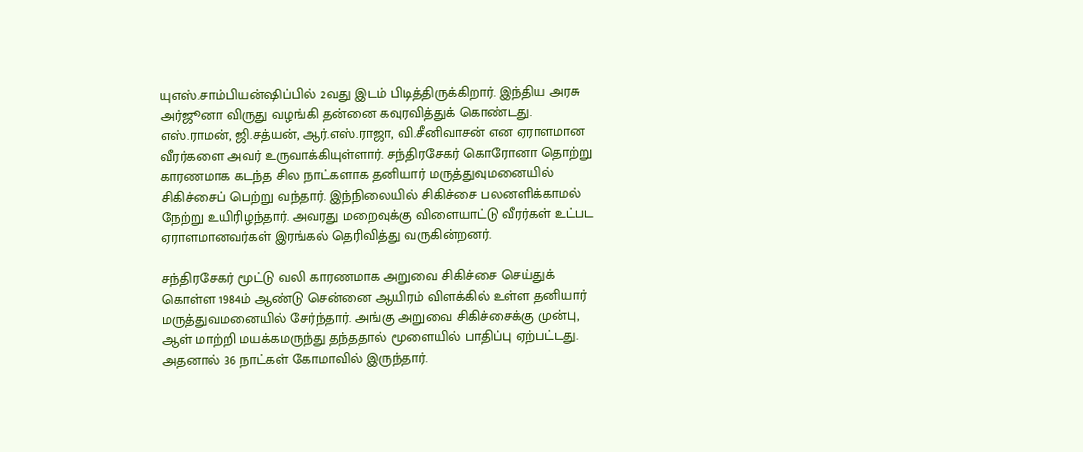யுஎஸ்.சாம்பியன்ஷிப்பில் 2வது இடம் பிடித்திருக்கிறார். இந்திய அரசு அர்ஜூனா விருது வழங்கி தன்னை கவுரவித்துக் கொண்டது. எஸ்.ராமன், ஜி.சத்யன், ஆர்.எஸ்.ராஜா, வி.சீனிவாசன் என ஏராளமான வீரர்களை அவர் உருவாக்கியுள்ளார். சந்திரசேகர் கொரோனா தொற்று காரணமாக கடந்த சில நாட்களாக தனியார் மருத்துவுமனையில் சிகிச்சைப் பெற்று வந்தார். இந்நிலையில் சிகிச்சை பலனளிக்காமல் நேற்று உயிரிழந்தார். அவரது மறைவுக்கு விளையாட்டு வீரர்கள் உட்பட ஏராளமானவர்கள் இரங்கல் தெரிவித்து வருகின்றனர்.

சந்திரசேகர் மூட்டு வலி காரணமாக அறுவை சிகிச்சை செய்துக் கொள்ள 1984ம் ஆண்டு சென்னை ஆயிரம் விளக்கில் உள்ள தனியார் மருத்துவமனையில் சேர்ந்தார். அங்கு அறுவை சிகிச்சைக்கு முன்பு, ஆள் மாற்றி மயக்கமருந்து தந்ததால் மூளையில் பாதிப்பு ஏற்பட்டது. அதனால் 36 நாட்கள் கோமாவில் இருந்தார்.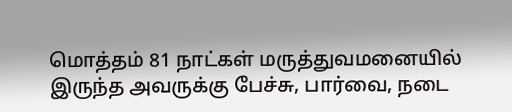மொத்தம் 81 நாட்கள் மருத்துவமனையில் இருந்த அவருக்கு பேச்சு, பார்வை, நடை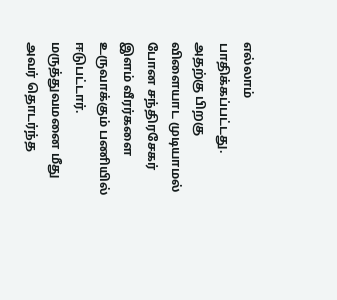எல்லாம் பாதிக்கப்பட்டது. அதற்கு பிறகு விளையாட முடியாமல் போன சந்திரசேகர் இளம் வீரர்களை உருவாக்கும் பணியில் ஈடுபட்டார். மருத்துவமனை மீது அவர் தொடர்ந்த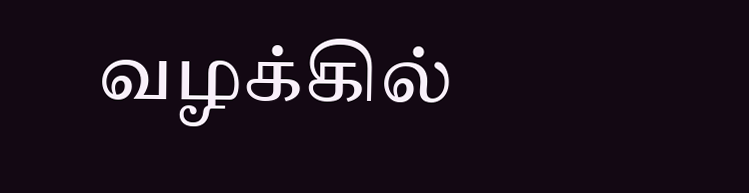வழக்கில்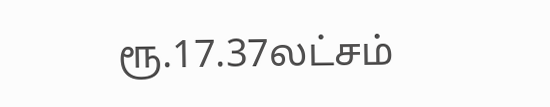ரூ.17.37லட்சம்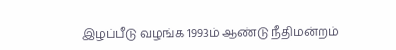இழப்பீடு வழங்க 1993ம் ஆண்டு நீதிமன்றம்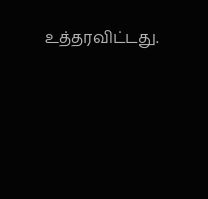உத்தரவிட்டது.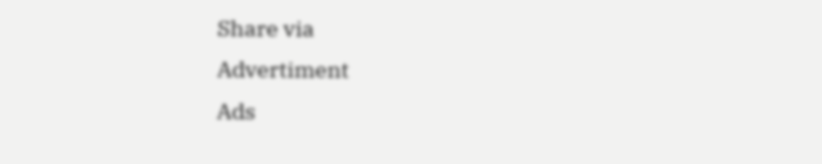Share via
Advertiment
Ads